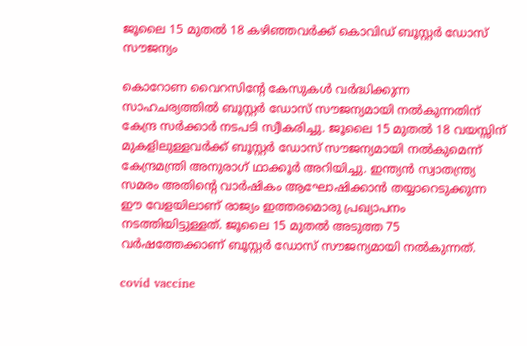ജൂലൈ 15 മുതല്‍ 18 കഴിഞ്ഞവര്‍ക്ക് കൊവിഡ് ബൂസ്റ്റര്‍ ഡോസ് സൗജന്യം

കൊറോണ വൈറസിന്റേ കേസുകള്‍ വര്‍ദ്ധിക്കുന്ന സാഹചര്യത്തില്‍ ബൂസ്റ്റര്‍ ഡോസ് സൗജന്യമായി നല്‍കുന്നതിന് കേന്ദ്ര സര്‍ക്കാര്‍ നടപടി സ്വീകരിച്ചു. ജൂലൈ 15 മുതല്‍ 18 വയസ്സിന് മുകളിലുള്ളവര്‍ക്ക് ബൂസ്റ്റര്‍ ഡോസ് സൗജന്യമായി നല്‍കുമെന്ന് കേന്ദ്രമന്ത്രി അനുരാഗ് ഥാക്കൂര്‍ അറിയിച്ചു. ഇന്ത്യന്‍ സ്വാതന്ത്ര്യ സമരം അതിന്റെ വാര്‍ഷികം ആഘോഷിക്കാന്‍ തയ്യാറെടുക്കുന്ന ഈ വേളയിലാണ് രാജ്യം ഇത്തരമൊരു പ്രഖ്യാപനം നടത്തിയിട്ടുള്ളത്. ജൂലൈ 15 മുതല്‍ അടുത്ത 75 വര്‍ഷത്തേക്കാണ് ബൂസ്റ്റര്‍ ഡോസ് സൗജന്യമായി നല്‍കുന്നത്.

covid vaccine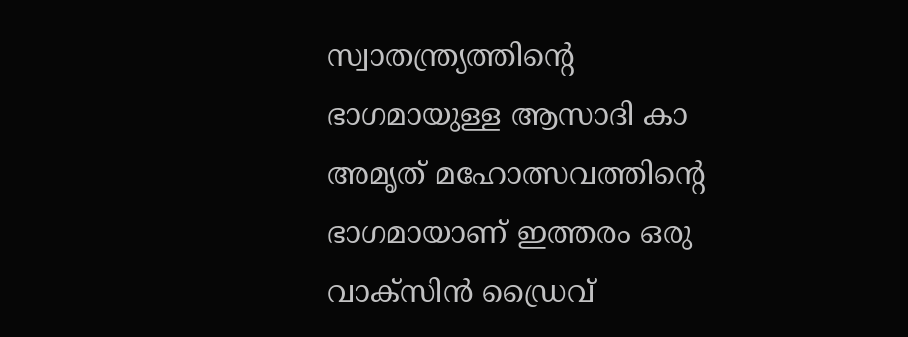സ്വാതന്ത്ര്യത്തിന്റെ ഭാഗമായുള്ള ആസാദി കാ അമൃത് മഹോത്സവത്തിന്റെ ഭാഗമായാണ് ഇത്തരം ഒരു വാക്‌സിന്‍ ഡ്രൈവ്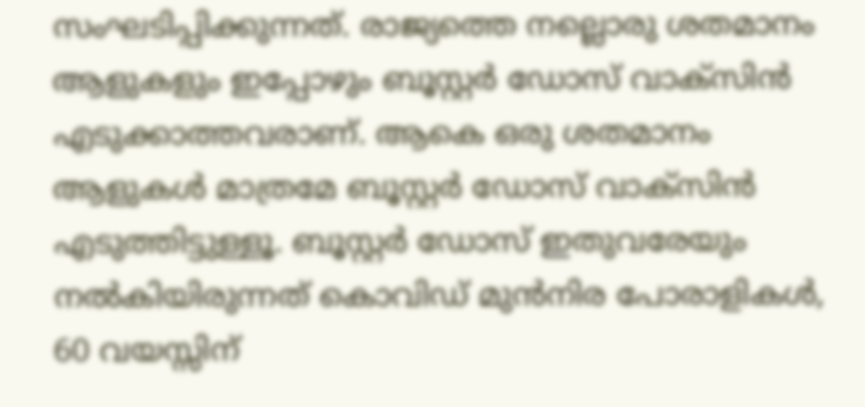സംഘടിപ്പിക്കുന്നത്. രാജ്യത്തെ നല്ലൊരു ശതമാനം ആളുകളും ഇപ്പോഴും ബൂസ്റ്റര്‍ ഡോസ് വാക്‌സിന്‍ എടുക്കാത്തവരാണ്. ആകെ ഒരു ശതമാനം ആളുകള്‍ മാത്രമേ ബൂസ്റ്റര്‍ ഡോസ് വാക്‌സിന്‍ എടുത്തിട്ടുള്ളൂ. ബൂസ്റ്റര്‍ ഡോസ് ഇതുവരേയും നല്‍കിയിരുന്നത് കൊവിഡ് മുന്‍നിര പോരാളികള്‍, 60 വയസ്സിന്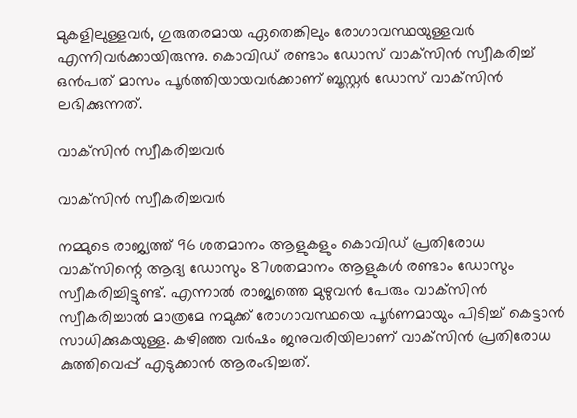മുകളിലുള്ളവര്‍, ഗുരുതരമായ ഏതെങ്കിലും രോഗാവസ്ഥയുള്ളവര്‍ എന്നിവര്‍ക്കായിരുന്നു. കൊവിഡ് രണ്ടാം ഡോസ് വാക്‌സിന്‍ സ്വീകരിച്ച് ഒന്‍പത് മാസം പൂര്‍ത്തിയായവര്‍ക്കാണ് ബൂസ്റ്റര്‍ ഡോസ് വാക്‌സിന്‍ ലഭിക്കുന്നത്.

വാക്‌സിന്‍ സ്വീകരിച്ചവര്‍

വാക്‌സിന്‍ സ്വീകരിച്ചവര്‍

നമ്മുടെ രാജ്യത്ത് 96 ശതമാനം ആളുകളും കൊവിഡ് പ്രതിരോധ വാക്‌സിന്റെ ആദ്യ ഡോസും 87ശതമാനം ആളുകള്‍ രണ്ടാം ഡോസും സ്വീകരിച്ചിട്ടുണ്ട്. എന്നാല്‍ രാജ്യത്തെ മുഴുവന്‍ പേരും വാക്‌സിന്‍ സ്വീകരിച്ചാല്‍ മാത്രമേ നമുക്ക് രോഗാവസ്ഥയെ പൂര്‍ണമായും പിടിച്ച് കെട്ടാന്‍ സാധിക്കുകയുള്ള. കഴിഞ്ഞ വര്‍ഷം ജനുവരിയിലാണ് വാക്‌സിന്‍ പ്രതിരോധ കുത്തിവെപ്പ് എടുക്കാന്‍ ആരംഭിച്ചത്.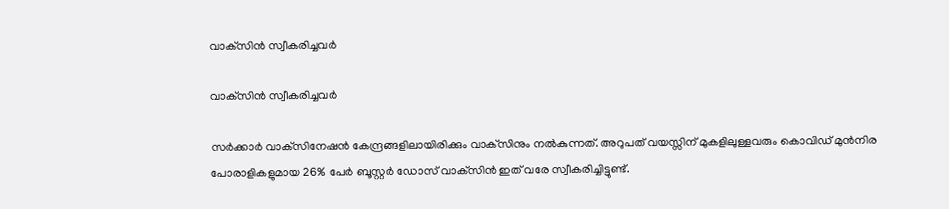വാക്‌സിന്‍ സ്വീകരിച്ചവര്‍

വാക്‌സിന്‍ സ്വീകരിച്ചവര്‍

സര്‍ക്കാര്‍ വാക്‌സിനേഷന്‍ കേന്ദ്രങ്ങളിലായിരിക്കും വാക്‌സിനും നല്‍കുന്നത്. അറുപത് വയസ്സിന് മുകളിലുള്ളവരും കൊവിഡ് മുന്‍നിര പോരാളികളുമായ 26% പേര്‍ ബൂസ്റ്റര്‍ ഡോസ് വാക്‌സിന്‍ ഇത് വരേ സ്വീകരിച്ചിട്ടുണ്ട്.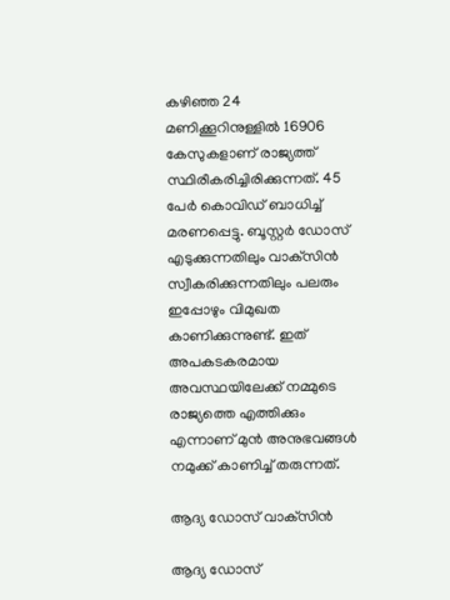കഴിഞ്ഞ 24 മണിക്കൂറിനുള്ളില്‍ 16906 കേസുകളാണ് രാജ്യത്ത് സ്ഥിരീകരിച്ചിരിക്കുന്നത്. 45 പേര്‍ കൊവിഡ് ബാധിച്ച് മരണപ്പെട്ടു. ബൂസ്റ്റര്‍ ഡോസ് എടുക്കുന്നതിലും വാക്‌സിന്‍ സ്വീകരിക്കുന്നതിലും പലരും ഇപ്പോഴും വിമുഖത കാണിക്കുന്നുണ്ട്. ഇത് അപകടകരമായ അവസ്ഥയിലേക്ക് നമ്മുടെ രാജ്യത്തെ എത്തിക്കും എന്നാണ് മുന്‍ അനുഭവങ്ങള്‍ നമുക്ക് കാണിച്ച് തരുന്നത്.

ആദ്യ ഡോസ് വാക്‌സിന്‍

ആദ്യ ഡോസ്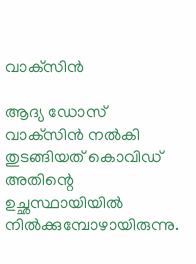വാക്‌സിന്‍

ആദ്യ ഡോസ് വാക്‌സിന്‍ നല്‍കി തുടങ്ങിയത് കൊവിഡ് അതിന്റെ ഉച്ഛസ്ഥായിയില്‍ നില്‍ക്കുമ്പോഴായിരുന്നു.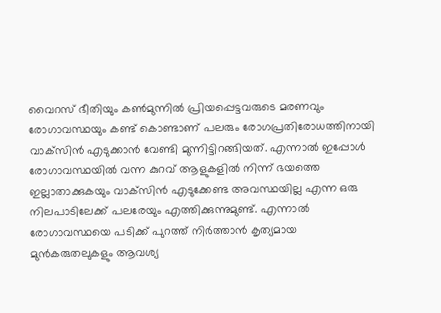വൈറസ് ഭീതിയും കണ്‍മുന്നില്‍ പ്രിയപ്പെട്ടവരുടെ മരണവും രോഗാവസ്ഥയും കണ്ട് കൊണ്ടാണ് പലരും രോഗപ്രതിരോധത്തിനായി വാക്‌സിന്‍ എടുക്കാന്‍ വേണ്ടി മുന്നിട്ടിറങ്ങിയത്. എന്നാല്‍ ഇപ്പോള്‍ രോഗാവസ്ഥയില്‍ വന്ന കുറവ് ആളുകളില്‍ നിന്ന് ഭയത്തെ ഇല്ലാതാക്കുകയും വാക്‌സിന്‍ എടുക്കേണ്ട അവസ്ഥയില്ല എന്ന ഒരു നിലപാടിലേക്ക് പലരേയും എത്തിക്കുന്നുമുണ്ട്. എന്നാല്‍ രോഗാവസ്ഥയെ പടിക്ക് പുറത്ത് നിര്‍ത്താന്‍ കൃത്യമായ മുന്‍കരുതലുകളും ആവശ്യ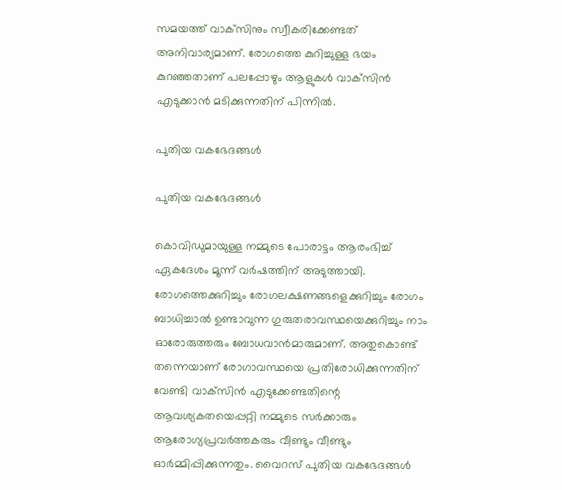സമയത്ത് വാക്‌സിനും സ്വീകരിക്കേണ്ടത് അനിവാര്യമാണ്. രോഗത്തെ കുറിച്ചുള്ള ഭയം കുറഞ്ഞതാണ് പലപ്പോഴും ആളുകള്‍ വാക്‌സിന്‍ എടുക്കാന്‍ മടിക്കുന്നതിന് പിന്നില്‍.

പുതിയ വകഭേദങ്ങള്‍

പുതിയ വകഭേദങ്ങള്‍

കൊവിഡുമായുള്ള നമ്മുടെ പോരാട്ടം ആരംഭിച്ച് ഏകദേശം മൂന്ന് വര്‍ഷത്തിന് അടുത്തായി. രോഗത്തെക്കുറിച്ചും രോഗലക്ഷണങ്ങളെക്കുറിച്ചും രോഗം ബാധിച്ചാല്‍ ഉണ്ടാവുന്ന ഗുരുതരാവസ്ഥയെക്കുറിച്ചും നാം ഓരോരുത്തരും ബോധവാന്‍മാരുമാണ്. അതുകൊണ്ട് തന്നെയാണ് രോഗാവസ്ഥയെ പ്രതിരോധിക്കുന്നതിന് വേണ്ടി വാക്‌സിന്‍ എടുക്കേണ്ടതിന്റെ ആവശ്യകതയെപ്പറ്റി നമ്മുടെ സര്‍ക്കാരും ആരോഗ്യപ്രവര്‍ത്തകരും വീണ്ടും വീണ്ടും ഓര്‍മ്മിപ്പിക്കുന്നതും. വൈറസ് പുതിയ വകഭേദങ്ങള്‍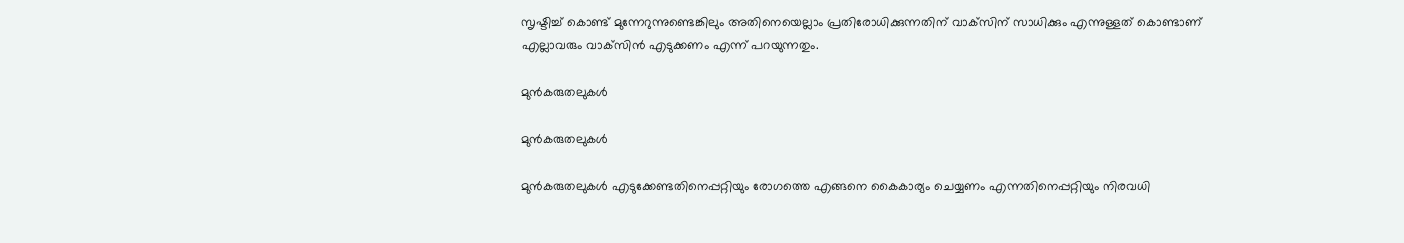സൃഷ്ടിച്ച് കൊണ്ട് മുന്നേറുന്നുണ്ടെങ്കിലും അതിനെയെല്ലാം പ്രതിരോധിക്കുന്നതിന് വാക്‌സിന് സാധിക്കും എന്നുള്ളത് കൊണ്ടാണ് എല്ലാവരും വാക്‌സിന്‍ എടുക്കണം എന്ന് പറയുന്നതും.

മുന്‍കരുതലുകള്‍

മുന്‍കരുതലുകള്‍

മുന്‍കരുതലുകള്‍ എടുക്കേണ്ടതിനെപ്പറ്റിയും രോഗത്തെ എങ്ങനെ കൈകാര്യം ചെയ്യണം എന്നതിനെപ്പറ്റിയും നിരവധി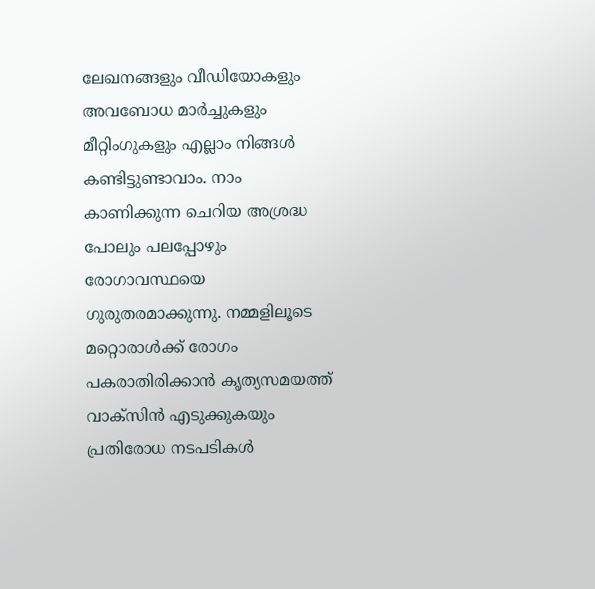ലേഖനങ്ങളും വീഡിയോകളും അവബോധ മാര്‍ച്ചുകളും മീറ്റിംഗുകളും എല്ലാം നിങ്ങള്‍ കണ്ടിട്ടുണ്ടാവാം. നാം കാണിക്കുന്ന ചെറിയ അശ്രദ്ധ പോലും പലപ്പോഴും രോഗാവസ്ഥയെ ഗുരുതരമാക്കുന്നു. നമ്മളിലൂടെ മറ്റൊരാള്‍ക്ക് രോഗം പകരാതിരിക്കാന്‍ കൃത്യസമയത്ത് വാക്‌സിന്‍ എടുക്കുകയും പ്രതിരോധ നടപടികള്‍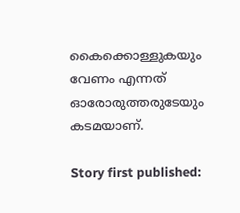കൈക്കൊള്ളുകയും വേണം എന്നത് ഓരോരുത്തരുടേയും കടമയാണ്.

Story first published: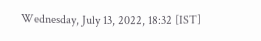Wednesday, July 13, 2022, 18:32 [IST]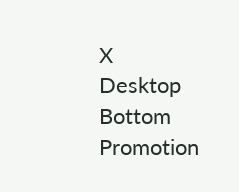X
Desktop Bottom Promotion